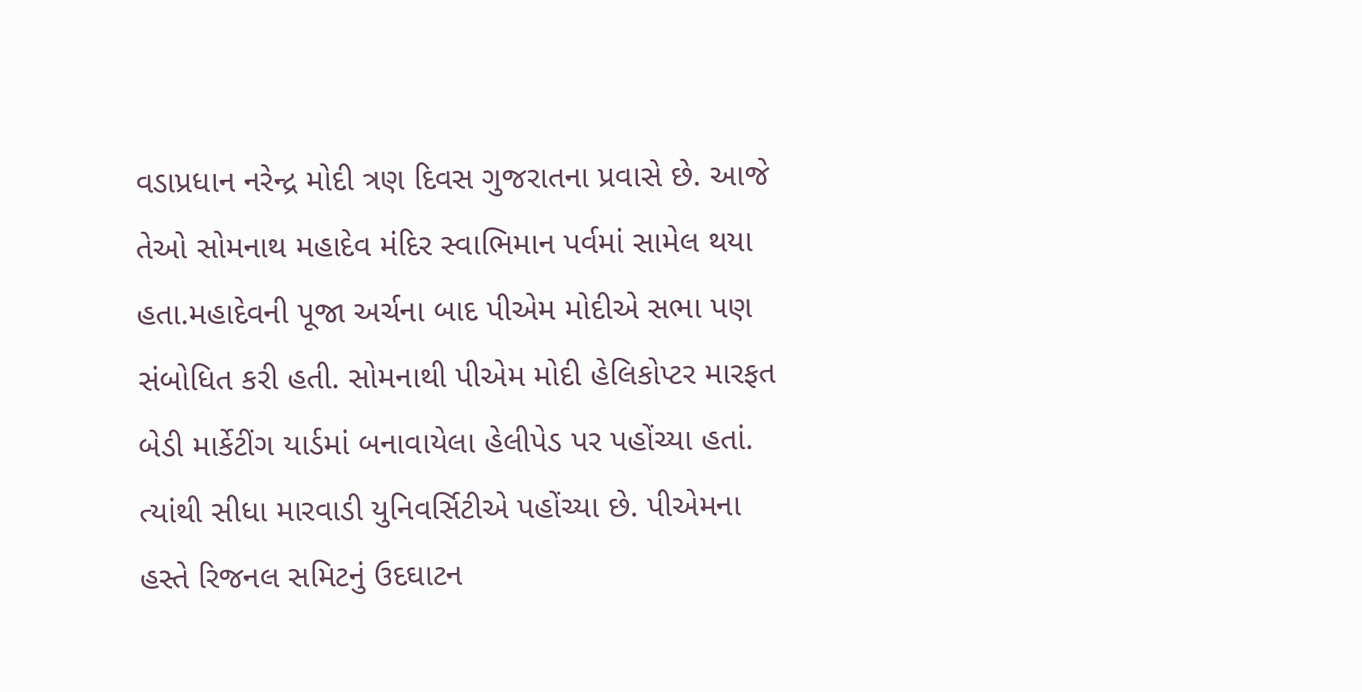વડાપ્રધાન નરેન્દ્ર મોદી ત્રણ દિવસ ગુજરાતના પ્રવાસે છે. આજે તેઓ સોમનાથ મહાદેવ મંદિર સ્વાભિમાન પર્વમાં સામેલ થયા હતા.મહાદેવની પૂજા અર્ચના બાદ પીએમ મોદીએ સભા પણ સંબોધિત કરી હતી. સોમનાથી પીએમ મોદી હેલિકોપ્ટર મારફત બેડી માર્કેટીંગ યાર્ડમાં બનાવાયેલા હેલીપેડ પર પહોંચ્યા હતાં. ત્યાંથી સીધા મારવાડી યુનિવર્સિટીએ પહોંચ્યા છે. પીએમના હસ્તે રિજનલ સમિટનું ઉદઘાટન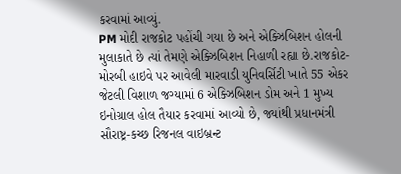કરવામાં આવ્યું.
PM મોદી રાજકોટ પહોંચી ગયા છે અને એક્ઝિબિશન હોલની મુલાકાતે છે ત્યાં તેમણે એક્ઝિબિશન નિહાળી રહ્યા છે.રાજકોટ-મોરબી હાઇવે પર આવેલી મારવાડી યુનિવર્સિટી ખાતે 55 એકર જેટલી વિશાળ જગ્યામાં 6 એક્ઝિબિશન ડોમ અને 1 મુખ્ય ઇનોગ્રાલ હોલ તૈયાર કરવામાં આવ્યો છે, જ્યાંથી પ્રધાનમંત્રી સૌરાષ્ટ્ર-કચ્છ રિજનલ વાઇબ્રન્ટ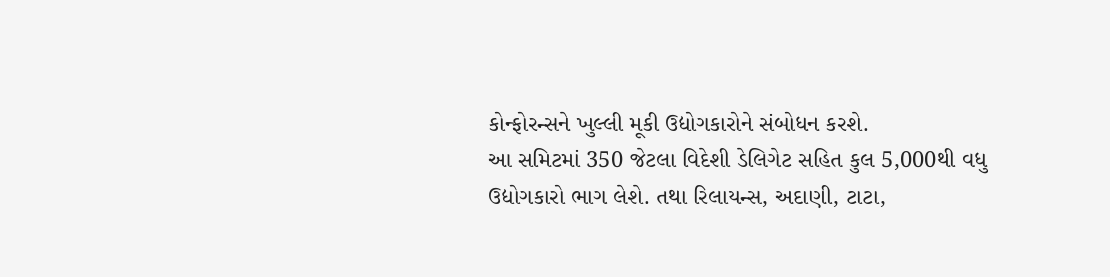કોન્ફોરન્સને ખુલ્લી મૂકી ઉદ્યોગકારોને સંબોધન કરશે.
આ સમિટમાં 350 જેટલા વિદેશી ડેલિગેટ સહિત કુલ 5,000થી વધુ ઉદ્યોગકારો ભાગ લેશે. તથા રિલાયન્સ, અદાણી, ટાટા,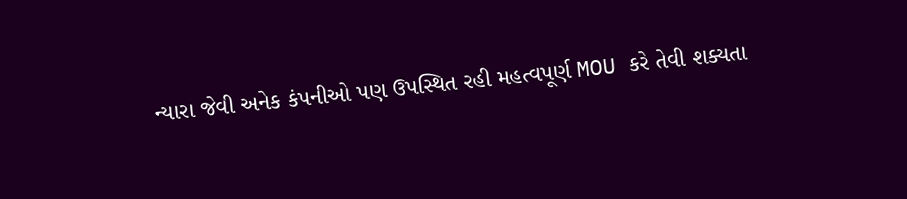ન્યારા જેવી અનેક કંપનીઓ પણ ઉપસ્થિત રહી મહત્વપૂર્ણ MOU કરે તેવી શક્યતા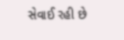સેવાઈ રહી છે